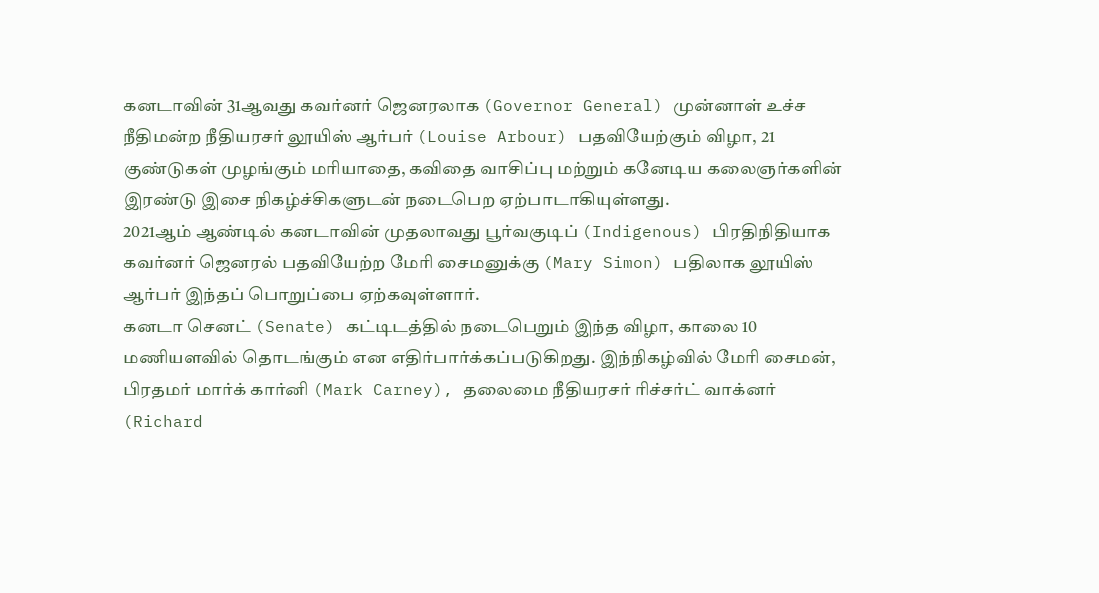கனடாவின் 31ஆவது கவர்னர் ஜெனரலாக (Governor General) முன்னாள் உச்ச நீதிமன்ற நீதியரசர் லூயிஸ் ஆர்பர் (Louise Arbour) பதவியேற்கும் விழா, 21 குண்டுகள் முழங்கும் மரியாதை, கவிதை வாசிப்பு மற்றும் கனேடிய கலைஞர்களின் இரண்டு இசை நிகழ்ச்சிகளுடன் நடைபெற ஏற்பாடாகியுள்ளது.
2021ஆம் ஆண்டில் கனடாவின் முதலாவது பூர்வகுடிப் (Indigenous) பிரதிநிதியாக கவர்னர் ஜெனரல் பதவியேற்ற மேரி சைமனுக்கு (Mary Simon) பதிலாக லூயிஸ் ஆர்பர் இந்தப் பொறுப்பை ஏற்கவுள்ளார்.
கனடா செனட் (Senate) கட்டிடத்தில் நடைபெறும் இந்த விழா, காலை 10 மணியளவில் தொடங்கும் என எதிர்பார்க்கப்படுகிறது. இந்நிகழ்வில் மேரி சைமன், பிரதமர் மார்க் கார்னி (Mark Carney), தலைமை நீதியரசர் ரிச்சர்ட் வாக்னர் (Richard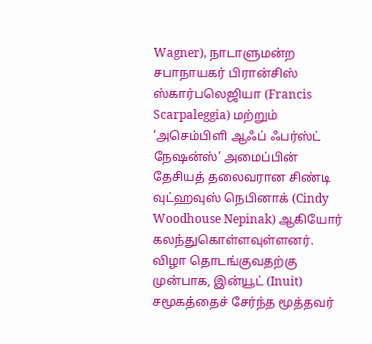Wagner), நாடாளுமன்ற சபாநாயகர் பிரான்சிஸ் ஸ்கார்பலெஜியா (Francis Scarpaleggia) மற்றும் ‘அசெம்பிளி ஆஃப் ஃபர்ஸ்ட் நேஷன்ஸ்’ அமைப்பின் தேசியத் தலைவரான சிண்டி வுட்ஹவுஸ் நெபினாக் (Cindy Woodhouse Nepinak) ஆகியோர் கலந்துகொள்ளவுள்ளனர்.
விழா தொடங்குவதற்கு முன்பாக, இன்யூட் (Inuit) சமூகத்தைச் சேர்ந்த மூத்தவர்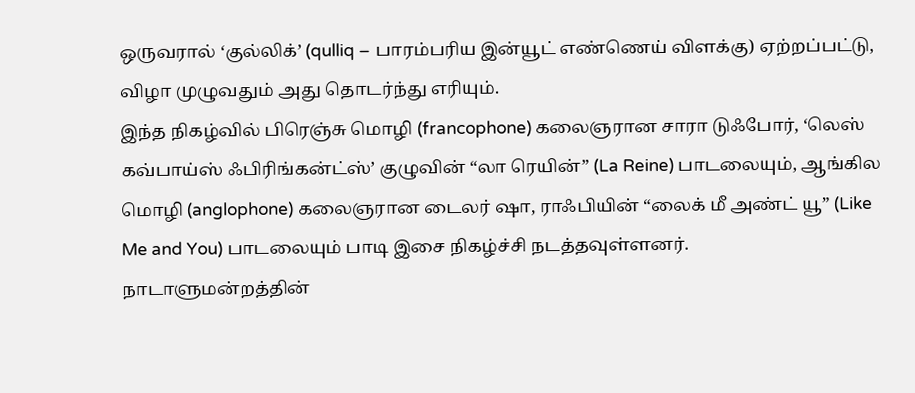ஒருவரால் ‘குல்லிக்’ (qulliq – பாரம்பரிய இன்யூட் எண்ணெய் விளக்கு) ஏற்றப்பட்டு, விழா முழுவதும் அது தொடர்ந்து எரியும்.
இந்த நிகழ்வில் பிரெஞ்சு மொழி (francophone) கலைஞரான சாரா டுஃபோர், ‘லெஸ் கவ்பாய்ஸ் ஃபிரிங்கன்ட்ஸ்’ குழுவின் “லா ரெயின்” (La Reine) பாடலையும், ஆங்கில மொழி (anglophone) கலைஞரான டைலர் ஷா, ராஃபியின் “லைக் மீ அண்ட் யூ” (Like Me and You) பாடலையும் பாடி இசை நிகழ்ச்சி நடத்தவுள்ளனர்.
நாடாளுமன்றத்தின்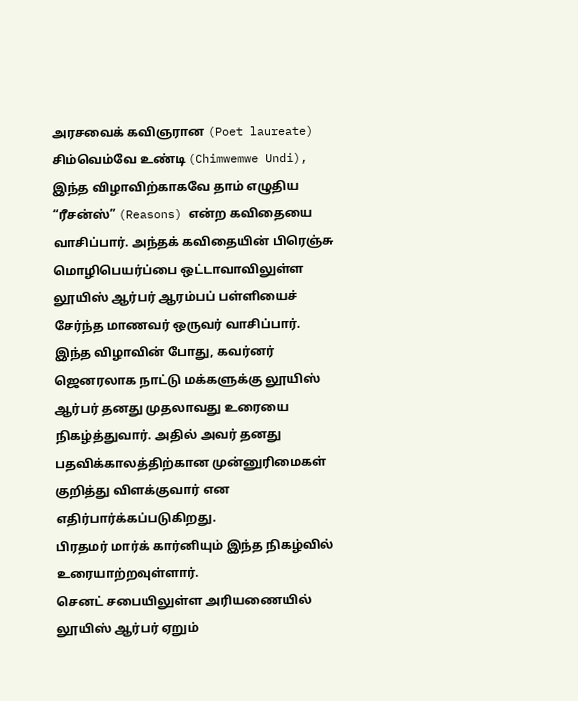அரசவைக் கவிஞரான (Poet laureate) சிம்வெம்வே உண்டி (Chimwemwe Undi), இந்த விழாவிற்காகவே தாம் எழுதிய “ரீசன்ஸ்” (Reasons) என்ற கவிதையை வாசிப்பார். அந்தக் கவிதையின் பிரெஞ்சு மொழிபெயர்ப்பை ஒட்டாவாவிலுள்ள லூயிஸ் ஆர்பர் ஆரம்பப் பள்ளியைச் சேர்ந்த மாணவர் ஒருவர் வாசிப்பார்.
இந்த விழாவின் போது, கவர்னர் ஜெனரலாக நாட்டு மக்களுக்கு லூயிஸ் ஆர்பர் தனது முதலாவது உரையை நிகழ்த்துவார். அதில் அவர் தனது பதவிக்காலத்திற்கான முன்னுரிமைகள் குறித்து விளக்குவார் என எதிர்பார்க்கப்படுகிறது.
பிரதமர் மார்க் கார்னியும் இந்த நிகழ்வில் உரையாற்றவுள்ளார்.
செனட் சபையிலுள்ள அரியணையில் லூயிஸ் ஆர்பர் ஏறும்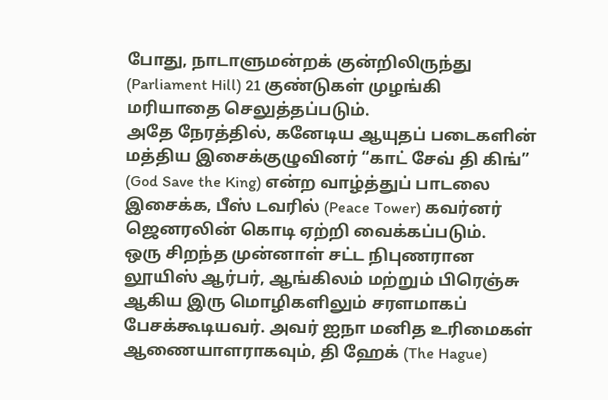போது, நாடாளுமன்றக் குன்றிலிருந்து (Parliament Hill) 21 குண்டுகள் முழங்கி மரியாதை செலுத்தப்படும்.
அதே நேரத்தில், கனேடிய ஆயுதப் படைகளின் மத்திய இசைக்குழுவினர் “காட் சேவ் தி கிங்” (God Save the King) என்ற வாழ்த்துப் பாடலை இசைக்க, பீஸ் டவரில் (Peace Tower) கவர்னர் ஜெனரலின் கொடி ஏற்றி வைக்கப்படும்.
ஒரு சிறந்த முன்னாள் சட்ட நிபுணரான லூயிஸ் ஆர்பர், ஆங்கிலம் மற்றும் பிரெஞ்சு ஆகிய இரு மொழிகளிலும் சரளமாகப் பேசக்கூடியவர். அவர் ஐநா மனித உரிமைகள் ஆணையாளராகவும், தி ஹேக் (The Hague)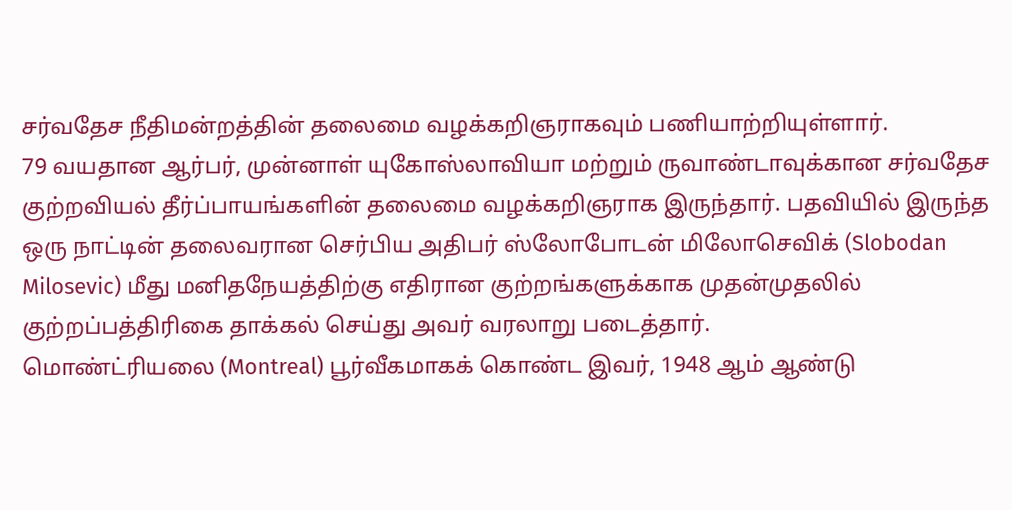சர்வதேச நீதிமன்றத்தின் தலைமை வழக்கறிஞராகவும் பணியாற்றியுள்ளார்.
79 வயதான ஆர்பர், முன்னாள் யுகோஸ்லாவியா மற்றும் ருவாண்டாவுக்கான சர்வதேச குற்றவியல் தீர்ப்பாயங்களின் தலைமை வழக்கறிஞராக இருந்தார். பதவியில் இருந்த ஒரு நாட்டின் தலைவரான செர்பிய அதிபர் ஸ்லோபோடன் மிலோசெவிக் (Slobodan Milosevic) மீது மனிதநேயத்திற்கு எதிரான குற்றங்களுக்காக முதன்முதலில் குற்றப்பத்திரிகை தாக்கல் செய்து அவர் வரலாறு படைத்தார்.
மொண்ட்ரியலை (Montreal) பூர்வீகமாகக் கொண்ட இவர், 1948 ஆம் ஆண்டு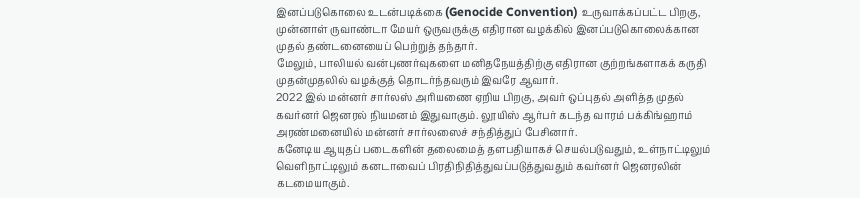இனப்படுகொலை உடன்படிக்கை (Genocide Convention) உருவாக்கப்பட்ட பிறகு, முன்னாள் ருவாண்டா மேயர் ஒருவருக்கு எதிரான வழக்கில் இனப்படுகொலைக்கான முதல் தண்டனையைப் பெற்றுத் தந்தார்.
மேலும், பாலியல் வன்புணர்வுகளை மனிதநேயத்திற்கு எதிரான குற்றங்களாகக் கருதி முதன்முதலில் வழக்குத் தொடர்ந்தவரும் இவரே ஆவார்.
2022 இல் மன்னர் சார்லஸ் அரியணை ஏறிய பிறகு, அவர் ஒப்புதல் அளித்த முதல் கவர்னர் ஜெனரல் நியமனம் இதுவாகும். லூயிஸ் ஆர்பர் கடந்த வாரம் பக்கிங்ஹாம் அரண்மனையில் மன்னர் சார்லஸைச் சந்தித்துப் பேசினார்.
கனேடிய ஆயுதப் படைகளின் தலைமைத் தளபதியாகச் செயல்படுவதும், உள்நாட்டிலும் வெளிநாட்டிலும் கனடாவைப் பிரதிநிதித்துவப்படுத்துவதும் கவர்னர் ஜெனரலின் கடமையாகும்.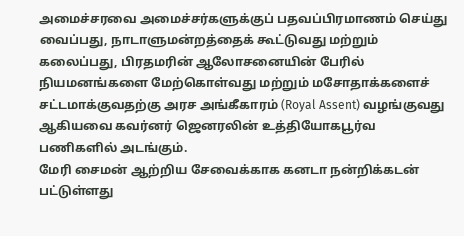அமைச்சரவை அமைச்சர்களுக்குப் பதவப்பிரமாணம் செய்து வைப்பது, நாடாளுமன்றத்தைக் கூட்டுவது மற்றும் கலைப்பது, பிரதமரின் ஆலோசனையின் பேரில் நியமனங்களை மேற்கொள்வது மற்றும் மசோதாக்களைச் சட்டமாக்குவதற்கு அரச அங்கீகாரம் (Royal Assent) வழங்குவது ஆகியவை கவர்னர் ஜெனரலின் உத்தியோகபூர்வ பணிகளில் அடங்கும்.
மேரி சைமன் ஆற்றிய சேவைக்காக கனடா நன்றிக்கடன் பட்டுள்ளது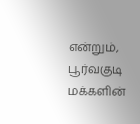என்றும், பூர்வகுடி மக்களின்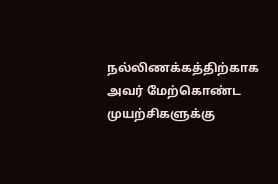நல்லிணக்கத்திற்காக அவர் மேற்கொண்ட முயற்சிகளுக்கு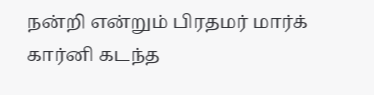நன்றி என்றும் பிரதமர் மார்க் கார்னி கடந்த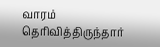வாரம் தெரிவித்திருந்தார்